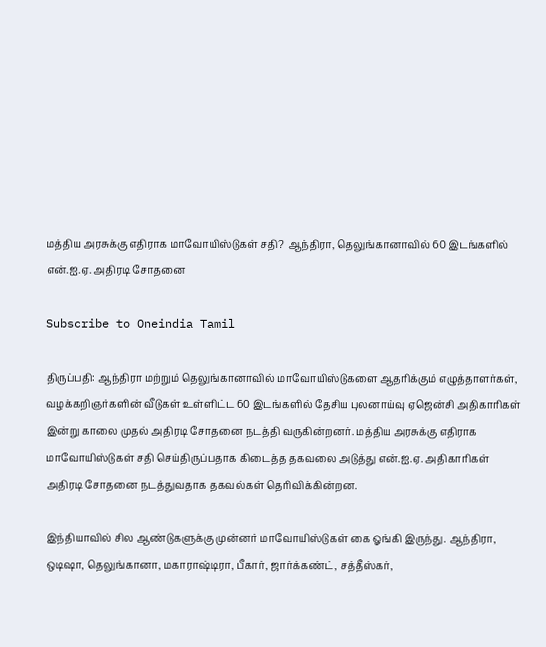மத்திய அரசுக்கு எதிராக மாவோயிஸ்டுகள் சதி? ஆந்திரா, தெலுங்கானாவில் 60 இடங்களில் என்.ஐ.ஏ. அதிரடி சோதனை

Subscribe to Oneindia Tamil

திருப்பதி: ஆந்திரா மற்றும் தெலுங்கானாவில் மாவோயிஸ்டுகளை ஆதரிக்கும் எழுத்தாளர்கள், வழக்கறிஞர்களின் வீடுகள் உள்ளிட்ட 60 இடங்களில் தேசிய புலனாய்வு ஏஜென்சி அதிகாரிகள் இன்று காலை முதல் அதிரடி சோதனை நடத்தி வருகின்றனர். மத்திய அரசுக்கு எதிராக மாவோயிஸ்டுகள் சதி செய்திருப்பதாக கிடைத்த தகவலை அடுத்து என்.ஐ.ஏ. அதிகாரிகள் அதிரடி சோதனை நடத்துவதாக தகவல்கள் தெரிவிக்கின்றன.

இந்தியாவில் சில ஆண்டுகளுக்கு முன்னர் மாவோயிஸ்டுகள் கை ஓங்கி இருந்து. ஆந்திரா, ஒடிஷா, தெலுங்கானா, மகாராஷ்டிரா, பீகார், ஜார்க்கண்ட், சத்தீஸ்கர்,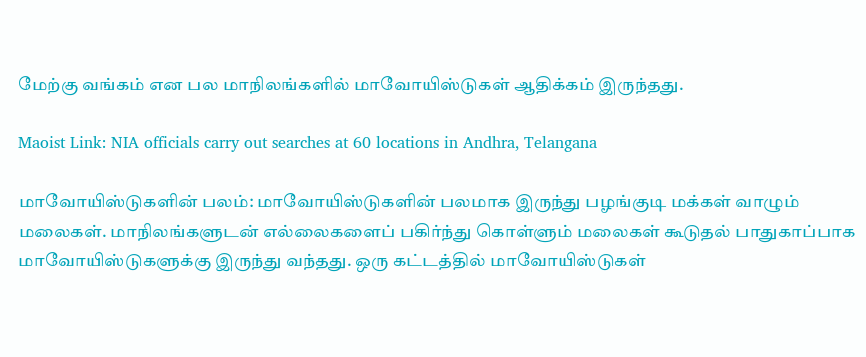மேற்கு வங்கம் என பல மாநிலங்களில் மாவோயிஸ்டுகள் ஆதிக்கம் இருந்தது.

Maoist Link: NIA officials carry out searches at 60 locations in Andhra, Telangana

மாவோயிஸ்டுகளின் பலம்: மாவோயிஸ்டுகளின் பலமாக இருந்து பழங்குடி மக்கள் வாழும் மலைகள். மாநிலங்களுடன் எல்லைகளைப் பகிர்ந்து கொள்ளும் மலைகள் கூடுதல் பாதுகாப்பாக மாவோயிஸ்டுகளுக்கு இருந்து வந்தது. ஒரு கட்டத்தில் மாவோயிஸ்டுகள்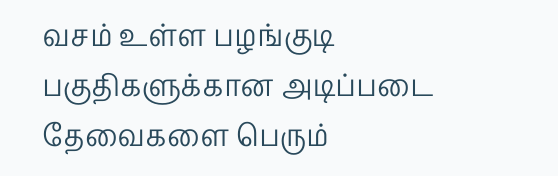வசம் உள்ள பழங்குடி பகுதிகளுக்கான அடிப்படை தேவைகளை பெரும்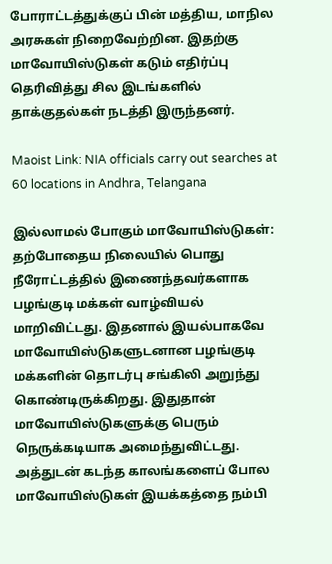போராட்டத்துக்குப் பின் மத்திய, மாநில அரசுகள் நிறைவேற்றின. இதற்கு மாவோயிஸ்டுகள் கடும் எதிர்ப்பு தெரிவித்து சில இடங்களில் தாக்குதல்கள் நடத்தி இருந்தனர்.

Maoist Link: NIA officials carry out searches at 60 locations in Andhra, Telangana

இல்லாமல் போகும் மாவோயிஸ்டுகள்: தற்போதைய நிலையில் பொது நீரோட்டத்தில் இணைந்தவர்களாக பழங்குடி மக்கள் வாழ்வியல் மாறிவிட்டது. இதனால் இயல்பாகவே மாவோயிஸ்டுகளுடனான பழங்குடி மக்களின் தொடர்பு சங்கிலி அறுந்து கொண்டிருக்கிறது. இதுதான் மாவோயிஸ்டுகளுக்கு பெரும் நெருக்கடியாக அமைந்துவிட்டது. அத்துடன் கடந்த காலங்களைப் போல மாவோயிஸ்டுகள் இயக்கத்தை நம்பி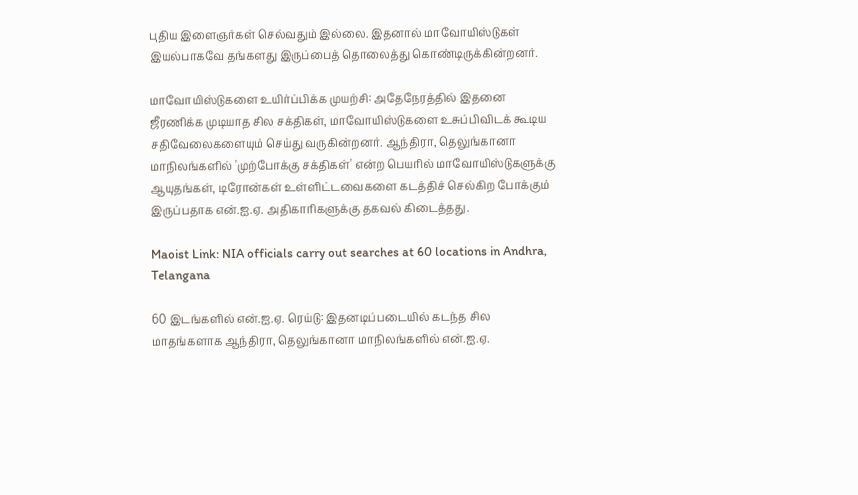புதிய இளைஞர்கள் செல்வதும் இல்லை. இதனால் மாவோயிஸ்டுகள் இயல்பாகவே தங்களது இருப்பைத் தொலைத்து கொண்டிருக்கின்றனர்.

மாவோயிஸ்டுகளை உயிர்ப்பிக்க முயற்சி: அதேநேரத்தில் இதனை ஜீரணிக்க முடியாத சில சக்திகள், மாவோயிஸ்டுகளை உசுப்பிவிடக் கூடிய சதிவேலைகளையும் செய்து வருகின்றனர். ஆந்திரா, தெலுங்கானா மாநிலங்களில் 'முற்போக்கு சக்திகள்' என்ற பெயரில் மாவோயிஸ்டுகளுக்கு ஆயுதங்கள், டிரோன்கள் உள்ளிட்டவைகளை கடத்திச் செல்கிற போக்கும் இருப்பதாக என்.ஐ.ஏ. அதிகாரிகளுக்கு தகவல் கிடைத்தது.

Maoist Link: NIA officials carry out searches at 60 locations in Andhra, Telangana

60 இடங்களில் என்.ஐ.ஏ. ரெய்டு: இதனடிப்படையில் கடந்த சில மாதங்களாக ஆந்திரா, தெலுங்கானா மாநிலங்களில் என்.ஐ.ஏ.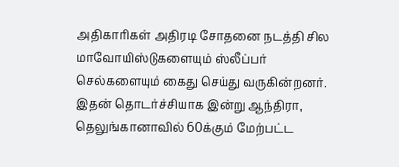அதிகாரிகள் அதிரடி சோதனை நடத்தி சில மாவோயிஸ்டுகளையும் ஸ்லீப்பர் செல்களையும் கைது செய்து வருகின்றனர். இதன் தொடர்ச்சியாக இன்று ஆந்திரா, தெலுங்கானாவில் 60க்கும் மேற்பட்ட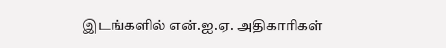இடங்களில் என்.ஐ.ஏ. அதிகாரிகள்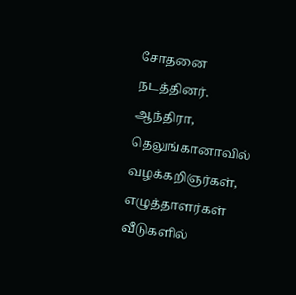சோதனை நடத்தினர். ஆந்திரா, தெலுங்கானாவில் வழக்கறிஞர்கள், எழுத்தாளர்கள் வீடுகளில்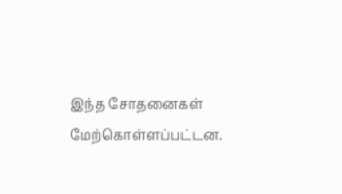இந்த சோதனைகள் மேற்கொள்ளப்பட்டன.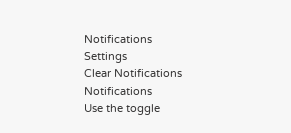Notifications
Settings
Clear Notifications
Notifications
Use the toggle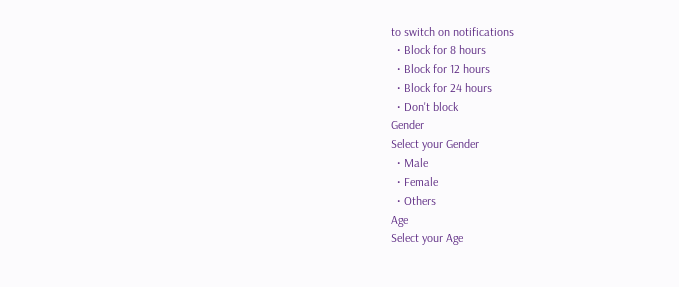to switch on notifications
  • Block for 8 hours
  • Block for 12 hours
  • Block for 24 hours
  • Don't block
Gender
Select your Gender
  • Male
  • Female
  • Others
Age
Select your Age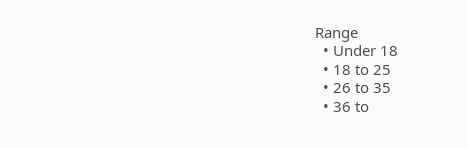Range
  • Under 18
  • 18 to 25
  • 26 to 35
  • 36 to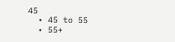45
  • 45 to 55
  • 55+